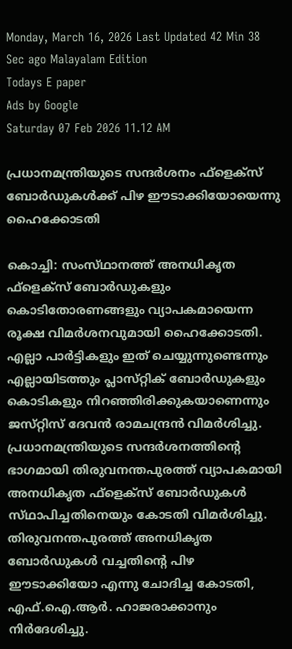Monday, March 16, 2026 Last Updated 42 Min 38 Sec ago Malayalam Edition
Todays E paper
Ads by Google
Saturday 07 Feb 2026 11.12 AM

പ്രധാനമന്ത്രിയുടെ സന്ദര്‍ശനം ഫ്‌ളെക്‌സ്‌ ബോര്‍ഡുകള്‍ക്ക്‌ പിഴ ഈടാക്കിയോയെന്നു ഹൈക്കോടതി

കൊച്ചി: സംസ്‌ഥാനത്ത്‌ അനധികൃത ഫ്‌ളെക്‌സ്‌ ബോര്‍ഡുകളും കൊടിതോരണങ്ങളും വ്യാപകമായെന്ന രൂക്ഷ വിമര്‍ശനവുമായി ഹൈക്കോടതി. എല്ലാ പാര്‍ട്ടികളും ഇത്‌ ചെയ്യുന്നുണ്ടെന്നും എല്ലായിടത്തും പ്ലാസ്‌റ്റിക്‌ ബോര്‍ഡുകളും കൊടികളും നിറഞ്ഞിരിക്കുകയാണെന്നും ജസ്‌റ്റിസ്‌ ദേവന്‍ രാമചന്ദ്രന്‍ വിമര്‍ശിച്ചു.
പ്രധാനമന്ത്രിയുടെ സന്ദര്‍ശനത്തിന്റെ ഭാഗമായി തിരുവനന്തപുരത്ത്‌ വ്യാപകമായി അനധികൃത ഫ്‌ളെക്‌സ്‌ ബോര്‍ഡുകള്‍ സ്‌ഥാപിച്ചതിനെയും കോടതി വിമര്‍ശിച്ചു. തിരുവനന്തപുരത്ത്‌ അനധികൃത ബോര്‍ഡുകള്‍ വച്ചതിന്റെ പിഴ ഈടാക്കിയോ എന്നു ചോദിച്ച കോടതി, എഫ്‌.ഐ.ആര്‍. ഹാജരാക്കാനും നിര്‍ദേശിച്ചു.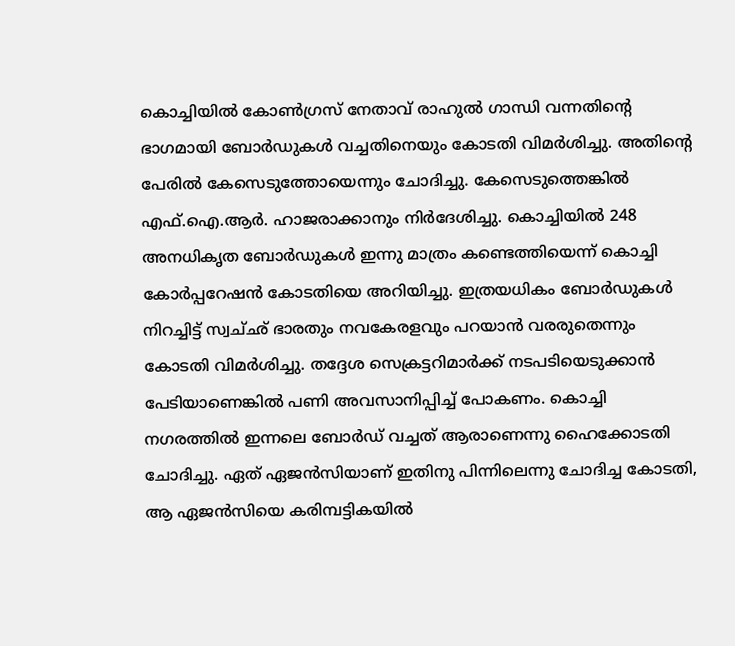കൊച്ചിയില്‍ കോണ്‍ഗ്രസ്‌ നേതാവ്‌ രാഹുല്‍ ഗാന്ധി വന്നതിന്റെ ഭാഗമായി ബോര്‍ഡുകള്‍ വച്ചതിനെയും കോടതി വിമര്‍ശിച്ചു. അതിന്റെ പേരില്‍ കേസെടുത്തോയെന്നും ചോദിച്ചു. കേസെടുത്തെങ്കില്‍ എഫ്‌.ഐ.ആര്‍. ഹാജരാക്കാനും നിര്‍ദേശിച്ചു. കൊച്ചിയില്‍ 248 അനധികൃത ബോര്‍ഡുകള്‍ ഇന്നു മാത്രം കണ്ടെത്തിയെന്ന്‌ കൊച്ചി കോര്‍പ്പറേഷന്‍ കോടതിയെ അറിയിച്ചു. ഇത്രയധികം ബോര്‍ഡുകള്‍ നിറച്ചിട്ട്‌ സ്വച്‌ഛ്‌ ഭാരതും നവകേരളവും പറയാന്‍ വരരുതെന്നും കോടതി വിമര്‍ശിച്ചു. തദ്ദേശ സെക്രട്ടറിമാര്‍ക്ക്‌ നടപടിയെടുക്കാന്‍ പേടിയാണെങ്കില്‍ പണി അവസാനിപ്പിച്ച്‌ പോകണം. കൊച്ചി നഗരത്തില്‍ ഇന്നലെ ബോര്‍ഡ്‌ വച്ചത്‌ ആരാണെന്നു ഹൈക്കോടതി ചോദിച്ചു. ഏത്‌ ഏജന്‍സിയാണ്‌ ഇതിനു പിന്നിലെന്നു ചോദിച്ച കോടതി, ആ ഏജന്‍സിയെ കരിമ്പട്ടികയില്‍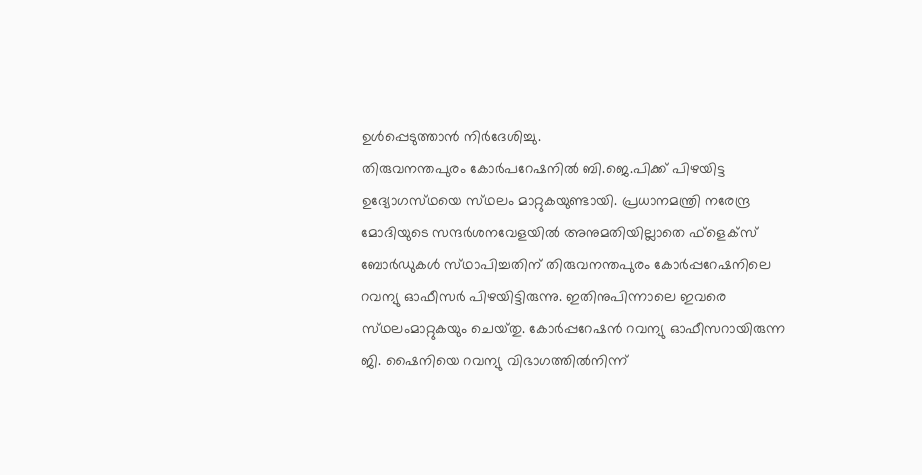ഉള്‍പ്പെടുത്താന്‍ നിര്‍ദേശിച്ചു.
തിരുവനന്തപുരം കോര്‍പറേഷനില്‍ ബി.ജെ.പിക്ക്‌ പിഴയിട്ട ഉദ്യോഗസ്‌ഥയെ സ്‌ഥലം മാറ്റുകയുണ്ടായി. പ്രധാനമന്ത്രി നരേന്ദ്ര മോദിയുടെ സന്ദര്‍ശനവേളയില്‍ അനുമതിയില്ലാതെ ഫ്‌ളെക്‌സ്‌ ബോര്‍ഡുകള്‍ സ്‌ഥാപിച്ചതിന്‌ തിരുവനന്തപുരം കോര്‍പ്പറേഷനിലെ റവന്യു ഓഫീസര്‍ പിഴയിട്ടിരുന്നു. ഇതിനുപിന്നാലെ ഇവരെ സ്‌ഥലംമാറ്റുകയും ചെയ്‌തു. കോര്‍പ്പറേഷന്‍ റവന്യു ഓഫീസറായിരുന്ന ജി. ഷൈനിയെ റവന്യു വിഭാഗത്തില്‍നിന്ന്‌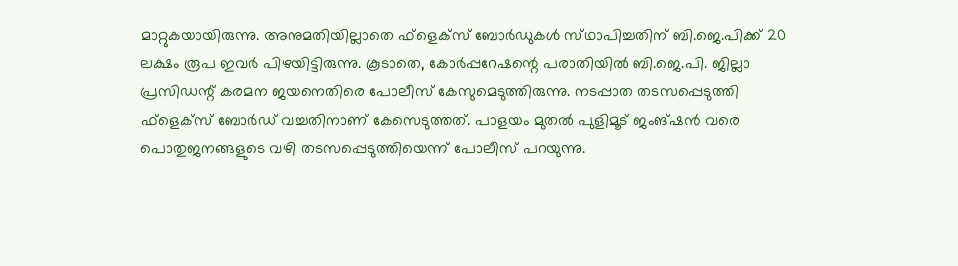മാറ്റുകയായിരുന്നു. അനുമതിയില്ലാതെ ഫ്‌ളെക്‌സ്‌ ബോര്‍ഡുകള്‍ സ്‌ഥാപിച്ചതിന്‌ ബി.ജെ.പിക്ക്‌ 20 ലക്ഷം രൂപ ഇവര്‍ പിഴയിട്ടിരുന്നു. കൂടാതെ, കോര്‍പ്പറേഷന്റെ പരാതിയില്‍ ബി.ജെ.പി. ജില്ലാ പ്രസിഡന്റ്‌ കരമന ജയനെതിരെ പോലീസ്‌ കേസുമെടുത്തിരുന്നു. നടപ്പാത തടസപ്പെടുത്തി ഫ്‌ളെക്‌സ്‌ ബോര്‍ഡ്‌ വച്ചതിനാണ്‌ കേസെടുത്തത്‌. പാളയം മുതല്‍ പുളിമൂട്‌ ജംങ്‌ഷന്‍ വരെ പൊതുജനങ്ങളുടെ വഴി തടസപ്പെടുത്തിയെന്ന്‌ പോലീസ്‌ പറയുന്നു.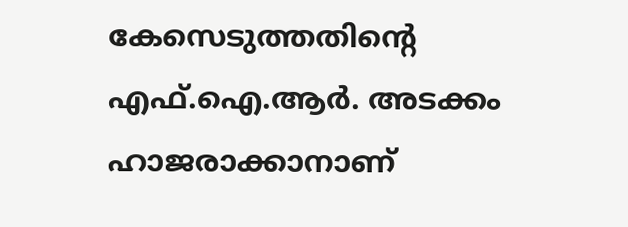കേസെടുത്തതിന്റെ എഫ്‌.ഐ.ആര്‍. അടക്കം ഹാജരാക്കാനാണ്‌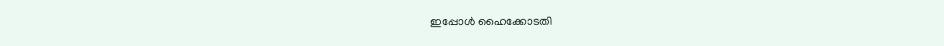ഇപ്പോള്‍ ഹൈക്കോടതി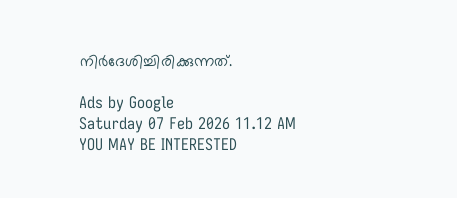നിര്‍ദേശിച്ചിരിക്കുന്നത്‌.

Ads by Google
Saturday 07 Feb 2026 11.12 AM
YOU MAY BE INTERESTED